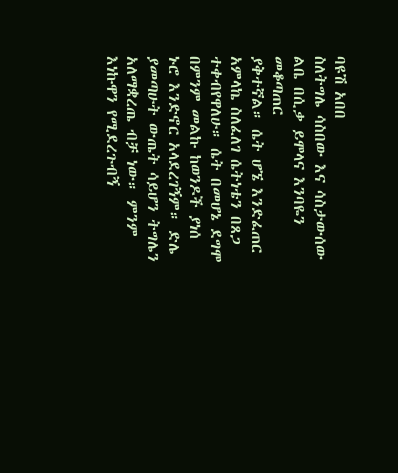ባዩሽ አበበ
ስለትግሌ ሳስበው እና ሳስታውሰው ልቤ በሲቃ ይሞላና እንባዬን መቆጣጠር
ያቅተኛል። ሴት ሆኜ እንድፈጠር አምላኬ ስለፈለገ ሴትነቴን በጸጋ ተቀብየዋለሁ። ሴት በመሆኔ ደግሞ በምንም መልኩ ከወንዶች ያነሰ
ኑሮ እንድኖር አላደረገኝም። ድሌ ያመጣሁት ውጤት ሳይሆን ትግሌን አለማቋረጤ ብቻ ነው። ምንም እነኩዋን የሚደረጉብኝ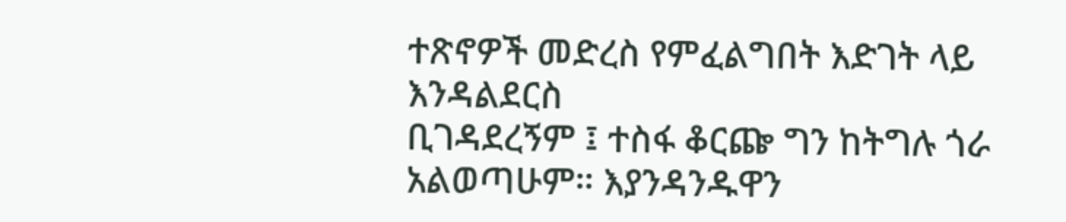ተጽኖዎች መድረስ የምፈልግበት እድገት ላይ እንዳልደርስ
ቢገዳደረኝም ፤ ተስፋ ቆርጬ ግን ከትግሉ ጎራ አልወጣሁም። እያንዳንዱዋን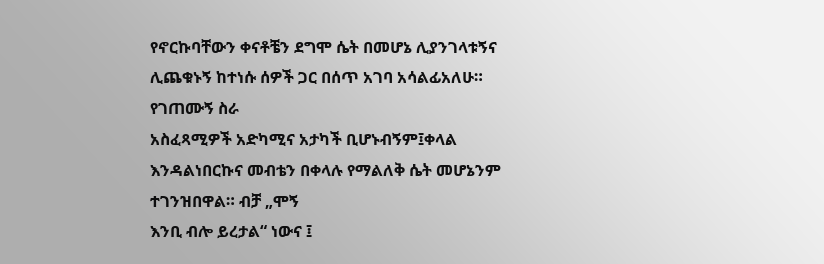የኖርኩባቸውን ቀናቶቼን ደግሞ ሴት በመሆኔ ሊያንገላቱኝና ሊጨቁኑኝ ከተነሱ ሰዎች ጋር በሰጥ አገባ አሳልፊአለሁ። የገጠሙኝ ስራ
አስፈጻሚዎች አድካሚና አታካች ቢሆኑብኝም፤ቀላል እንዳልነበርኩና መብቴን በቀላሉ የማልለቅ ሴት መሆኔንም ተገንዝበዋል። ብቻ „ሞኝ
እንቢ ብሎ ይረታል“ ነውና ፤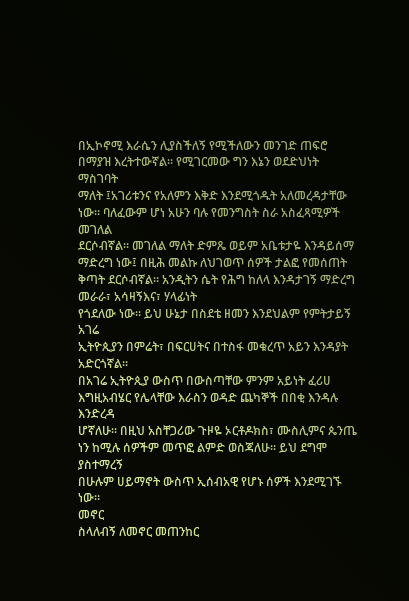በኢኮኖሚ እራሴን ሊያስችለኝ የሚችለውን መንገድ ጠፍሮ በማያዝ እረትተውኛል። የሚገርመው ግን እኔን ወደድህነት ማስገባት
ማለት ፤አገሪቱንና የአለምን እቅድ እንደሚጎዱት አለመረዳታቸው ነው። ባለፈውም ሆነ አሁን ባሉ የመንግስት ስራ አስፈጻሚዎች መገለል
ደርሶብኛል። መገለል ማለት ድምጼ ወይም አቤቱታዬ እንዳይሰማ ማድረግ ነው፤ በዚሕ መልኩ ለህገወጥ ሰዎች ታልፎ የመሰጠት ቅጣት ደርሶብኛል። አንዲትን ሴት የሕግ ከለላ እንዳታገኝ ማድረግ መራራ፣ አሳዛኝእና፣ ሃላፊነት
የጎደለው ነው። ይህ ሁኔታ በስደቴ ዘመን እንደህልም የምትታይኝ አገሬ
ኢትዮጲያን በምሬት፣ በፍርሀትና በተስፋ መቁረጥ አይን እንዳያት አድርጎኛል።
በአገሬ ኢትዮጲያ ውስጥ በውስጣቸው ምንም አይነት ፈሪሀ
እግዚአብሄር የሌላቸው እራስን ወዳድ ጨካኞች በበቂ እንዳሉ እንድረዳ
ሆኛለሁ። በዚህ አስቸጋሪው ጉዞዬ ኦርቶዶክስ፣ ሙስሊምና ጴንጤ ነን ከሚሉ ሰዎችም መጥፎ ልምድ ወስጃለሁ። ይህ ደግሞ ያስተማረኝ
በሁሉም ሀይማኖት ውስጥ ኢሰብአዊ የሆኑ ሰዎች እንደሚገኙ ነው።
መኖር
ስላለብኝ ለመኖር መጠንከር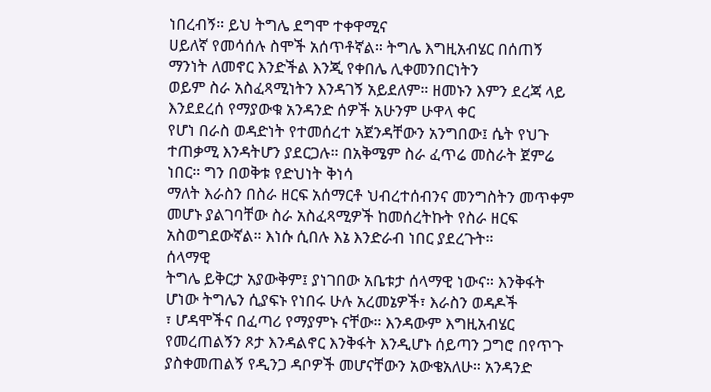ነበረብኝ። ይህ ትግሌ ደግሞ ተቀዋሚና
ሀይለኛ የመሳሰሉ ስሞች አሰጥቶኛል። ትግሌ እግዚአብሄር በሰጠኝ ማንነት ለመኖር እንድችል እንጂ የቀበሌ ሊቀመንበርነትን
ወይም ስራ አስፈጻሚነትን እንዳገኝ አይደለም። ዘመኑን እምን ደረጃ ላይ እንደደረሰ የማያውቁ አንዳንድ ሰዎች አሁንም ሁዋላ ቀር
የሆነ በራስ ወዳድነት የተመሰረተ አጀንዳቸውን አንግበው፤ ሴት የህጉ ተጠቃሚ እንዳትሆን ያደርጋሉ። በአቅሜም ስራ ፈጥሬ መስራት ጀምሬ ነበር። ግን በወቅቱ የድህነት ቅነሳ
ማለት እራስን በስራ ዘርፍ አሰማርቶ ህብረተሰብንና መንግስትን መጥቀም መሆኑ ያልገባቸው ስራ አስፈጻሚዎች ከመሰረትኩት የስራ ዘርፍ አስወግደውኛል። እነሱ ሲበሉ እኔ እንድራብ ነበር ያደረጉት።
ሰላማዊ
ትግሌ ይቅርታ አያውቅም፤ ያነገበው አቤቱታ ሰላማዊ ነውና። እንቅፋት ሆነው ትግሌን ሲያፍኑ የነበሩ ሁሉ አረመኔዎች፣ እራስን ወዳዶች
፣ ሆዳሞችና በፈጣሪ የማያምኑ ናቸው። እንዳውም እግዚአብሄር የመረጠልኝን ጾታ እንዳልኖር እንቅፋት እንዲሆኑ ሰይጣን ጋግሮ በየጥጉ
ያስቀመጠልኝ የዲንጋ ዳቦዎች መሆናቸውን አውቄአለሁ። አንዳንድ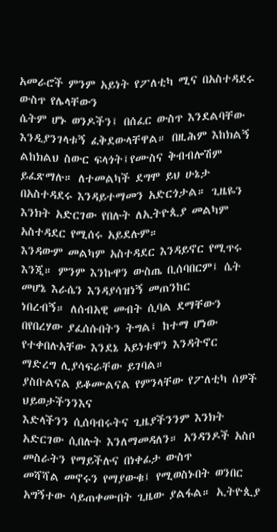አመራሮች ምንም አይነት የፖለቲካ ሚና በአስተዳደሩ ውስጥ የሌላቸውን
ሴትም ሆኑ ወንዶችን፤ በሰፈር ውስጥ እንደልባቸው እንዲያንገላቱኝ ፈቅደውላቸዋል። በዚሕም እከክልኝ ልከክልህ ስውር ፍላጎት፤የሙስና ቅብብሎሽም ይፈጽማሉ። ለተመልካች ደግሞ ይህ ሁኔታ በአስተዳደሩ እንዳይተማመን አድርጎታል። ጊዜዬን እንክት አድርገው የበሉት ለኢትዮጲያ መልካም አስተዳደር የሚሰሩ አይደሉም።
እንዳውም መልካም አስተዳደር እንዳይኖር የሚጥሩ እንጂ። ምንም እንኩዋን ውስጤ ቢሰባበርም፤ ሴት መሆኔ እራሴን እንዳያሳዝነኝ መጠንከር
ነበረብኝ። ለሰብአዊ መብት ሲባል ደማቸውን በየበረሃው ያፈሰሱበትን ትግል፤ ከተማ ሆነው የተቀበሉአቸው እንደኔ አይነቱዋን እንዳትኖር
ማድረግ ሊያሳፍራቸው ይገባል።
ያስቡልናል ይቆሙልናል የምንላቸው የፖለቲካ ሰዎች ህይወታችንንእና
እድላችንን ሲሰባብሩትና ጊዜያችንንም እንክት አድርገው ሲበሉት እንለማመዳለን። አንዳንዶች አስቦ መስራትን የማይችሉና በነቀፊታ ውስጥ
መሻሻል መኖሩን የማያውቁ፤ የሚወስኑበት ወንበር አግኝተው ሳይጠቀሙበት ጊዜው ያልፋል። ኢትዮጲያ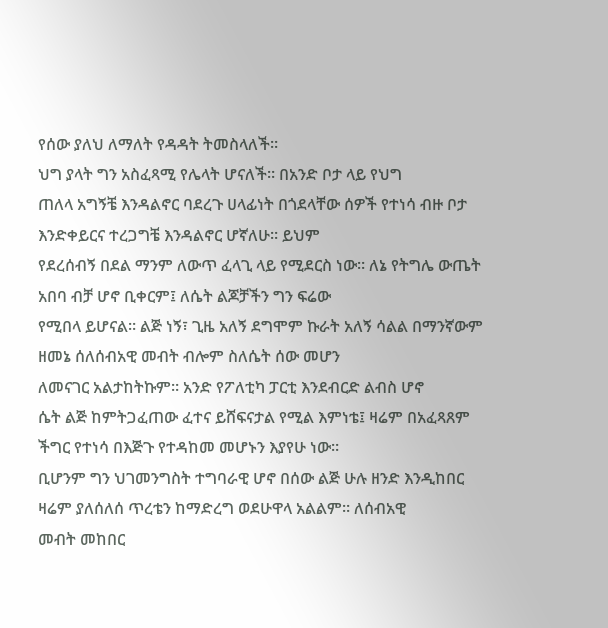የሰው ያለህ ለማለት የዳዳት ትመስላለች።
ህግ ያላት ግን አስፈጻሚ የሌላት ሆናለች። በአንድ ቦታ ላይ የህግ
ጠለላ አግኝቼ እንዳልኖር ባደረጉ ሀላፊነት በጎደላቸው ሰዎች የተነሳ ብዙ ቦታ እንድቀይርና ተረጋግቼ እንዳልኖር ሆኛለሁ። ይህም
የደረሰብኝ በደል ማንም ለውጥ ፈላጊ ላይ የሚደርስ ነው። ለኔ የትግሌ ውጤት አበባ ብቻ ሆኖ ቢቀርም፤ ለሴት ልጆቻችን ግን ፍሬው
የሚበላ ይሆናል። ልጅ ነኝ፣ ጊዜ አለኝ ደግሞም ኩራት አለኝ ሳልል በማንኛውም ዘመኔ ሰለሰብአዊ መብት ብሎም ስለሴት ሰው መሆን
ለመናገር አልታከትኩም። አንድ የፖለቲካ ፓርቲ እንደብርድ ልብስ ሆኖ
ሴት ልጅ ከምትጋፈጠው ፈተና ይሸፍናታል የሚል እምነቴ፤ ዛሬም በአፈጻጸም ችግር የተነሳ በእጅጉ የተዳከመ መሆኑን እያየሁ ነው።
ቢሆንም ግን ህገመንግስት ተግባራዊ ሆኖ በሰው ልጅ ሁሉ ዘንድ እንዲከበር ዛሬም ያለሰለሰ ጥረቴን ከማድረግ ወደሁዋላ አልልም። ለሰብአዊ
መብት መከበር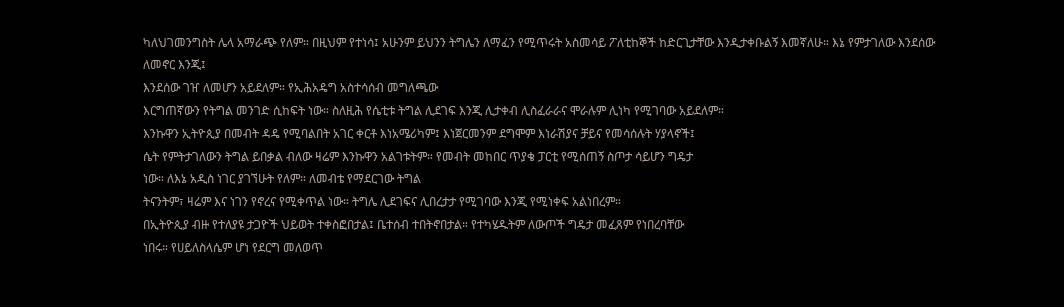ካለህገመንግስት ሌላ አማራጭ የለም። በዚህም የተነሳ፤ አሁንም ይህንን ትግሌን ለማፈን የሚጥሩት አስመሳይ ፖለቲከኞች ከድርጊታቸው እንዲታቀቡልኝ እመኛለሁ። እኔ የምታገለው እንደሰው ለመኖር እንጂ፤
እንደሰው ገዠ ለመሆን አይደለም። የኢሕአዴግ አስተሳሰብ መግለጫው
እርግጠኛውን የትግል መንገድ ሲከፍት ነው። ስለዚሕ የሴቲቱ ትግል ሊደገፍ እንጂ ሊታቀብ ሊስፈራራና ሞራሉም ሊነካ የሚገባው አይደለም።
እንኩዋን ኢትዮጲያ በመብት ዳዴ የሚባልበት አገር ቀርቶ እነአሜሪካም፤ እነጀርመንም ደግሞም እነራሽያና ቻይና የመሳሰሉት ሃያላኖች፤
ሴት የምትታገለውን ትግል ይበቃል ብለው ዛሬም እንኩዋን አልገቱትም። የመብት መከበር ጥያቄ ፓርቲ የሚሰጠኝ ስጦታ ሳይሆን ግዴታ
ነው። ለእኔ አዲስ ነገር ያገኘሁት የለም። ለመብቴ የማደርገው ትግል
ትናንትም፣ ዛሬም እና ነገን የኖረና የሚቀጥል ነው። ትግሌ ሊደገፍና ሊበረታታ የሚገባው እንጂ የሚነቀፍ አልነበረም።
በኢትዮጲያ ብዙ የተለያዩ ታጋዮች ህይወት ተቀስፎበታል፤ ቤተሰብ ተበትኖበታል። የተካሄዱትም ለውጦች ግዴታ መፈጸም የነበረባቸው
ነበሩ። የሀይለስላሴም ሆነ የደርግ መለወጥ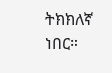ትክክለኛ ነበር።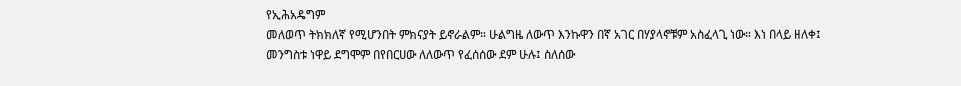የኢሕአዴግም
መለወጥ ትክክለኛ የሚሆንበት ምክናያት ይኖራልም። ሁልግዜ ለውጥ እንኩዋን በኛ አገር በሃያላኖቹም አስፈላጊ ነው። እነ በላይ ዘለቀ፤
መንግስቱ ነዋይ ደግሞም በየበርሀው ለለውጥ የፈሰሰው ደም ሁሉ፤ ስለሰው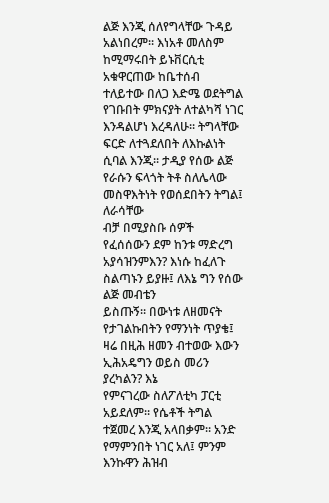ልጅ እንጂ ሰለየግላቸው ጉዳይ አልነበረም። እነአቶ መለስም ከሚማሩበት ይኑቨርሲቲ አቁዋርጠው ከቤተሰብ ተለይተው በለጋ እድሜ ወደትግል
የገቡበት ምክናያት ለተልካሻ ነገር እንዳልሆነ እረዳለሁ። ትግላቸው
ፍርድ ለተጓደለበት ለእኩልነት ሲባል እንጂ። ታዲያ የሰው ልጅ የራሱን ፍላጎት ትቶ ስለሌላው መስዋእትነት የወሰደበትን ትግል፤ ለራሳቸው
ብቻ በሚያስቡ ሰዎች የፈሰሰውን ደም ከንቱ ማድረግ አያሳዝንምእን? እነሱ ከፈለጉ ስልጣኑን ይያዙ፤ ለእኔ ግን የሰው ልጅ መብቴን
ይስጡኝ። በውነቱ ለዘመናት የታገልኩበትን የማንነት ጥያቄ፤ ዛሬ በዚሕ ዘመን ብተወው እውን ኢሕአዴግን ወይስ መሪን ያረካልን? እኔ
የምናገረው ስለፖለቲካ ፓርቲ አይደለም። የሴቶች ትግል ተጀመረ እንጂ አላበቃም። አንድ የማምንበት ነገር አለ፤ ምንም እንኩዋን ሕዝብ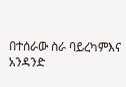በተሰራው ስራ ባይረካምእና አንዳንድ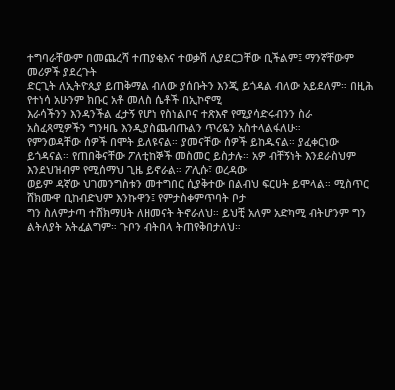ተግባራቸውም በመጨረሻ ተጠያቂእና ተወቃሽ ሊያደርጋቸው ቢችልም፤ ማንኛቸውም መሪዎች ያደረጉት
ድርጊት ለኢትዮጲያ ይጠቅማል ብለው ያሰቡትን እንጂ ይጎዳል ብለው አይደለም። በዚሕ የተነሳ አሁንም ክቡር አቶ መለስ ሴቶች በኢኮኖሚ
እራሳችንን እንዳንችል ፈታኝ የሆነ የስነልቦና ተጽእኖ የሚያሳድሩብንን ስራ አስፈጻሚዎችን ግንዛቤ እንዲያስጨብጡልን ጥሪዬን አስተላልፋለሁ።
የምንወዳቸው ሰዎች በሞት ይለዩናል። ያመናቸው ሰዎች ይከዱናል። ያፈቀርነው
ይጎዳናል። የጠበቅናቸው ፖለቲከኞች መስመር ይስታሉ። አዎ ብቸኝነት እንደራስህም እንደህዝብም የሚሰማህ ጊዜ ይኖራል። ፖሊሱ፣ ወረዳው
ወይም ዳኛው ህገመንግስቱን መተግበር ሲያቅተው በልብህ ፍርሀት ይሞላል። ሚስጥር ሸክሙዋ ቢከብድህም እንኩዋን፤ የምታስቀምጥባት ቦታ
ግን ስለምታጣ ተሸክማሀት ለዘመናት ትኖራለህ። ይህቺ አለም አድካሚ ብትሆንም ግን ልትለያት አትፈልግም። ጉቦን ብትበላ ትጠየቅበታለህ።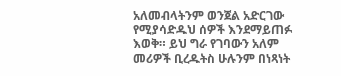አለመብላትንም ወንጀል አድርገው የሚያሳድዱህ ሰዎች እንደማይጠፉ እወቅ። ይህ ግራ የገባውን አለም መሪዎች ቢረዱትስ ሁሉንም በነጻነት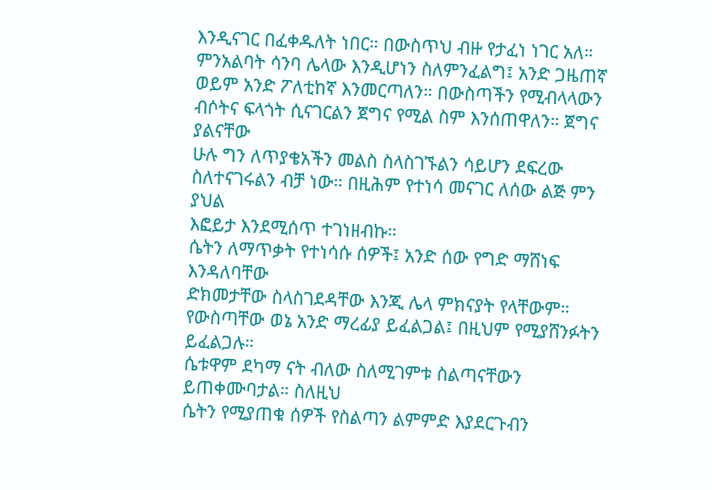እንዲናገር በፈቀዱለት ነበር። በውስጥህ ብዙ የታፈነ ነገር አለ። ምንአልባት ሳንባ ሌላው እንዲሆነን ስለምንፈልግ፤ አንድ ጋዜጠኛ
ወይም አንድ ፖለቲከኛ እንመርጣለን። በውስጣችን የሚብላላውን ብሶትና ፍላጎት ሲናገርልን ጀግና የሚል ስም እንሰጠዋለን። ጀግና ያልናቸው
ሁሉ ግን ለጥያቄአችን መልስ ስላስገኙልን ሳይሆን ደፍረው ስለተናገሩልን ብቻ ነው። በዚሕም የተነሳ መናገር ለሰው ልጅ ምን ያህል
እፎይታ እንደሚሰጥ ተገነዘብኩ።
ሴትን ለማጥቃት የተነሳሱ ሰዎች፤ አንድ ሰው የግድ ማሸነፍ እንዳለባቸው
ድክመታቸው ስላስገደዳቸው እንጂ ሌላ ምክናያት የላቸውም። የውስጣቸው ወኔ አንድ ማረፊያ ይፈልጋል፤ በዚህም የሚያሸንፉትን ይፈልጋሉ።
ሴቱዋም ደካማ ናት ብለው ስለሚገምቱ ስልጣናቸውን ይጠቀሙባታል። ስለዚህ
ሴትን የሚያጠቁ ሰዎች የስልጣን ልምምድ እያደርጉብን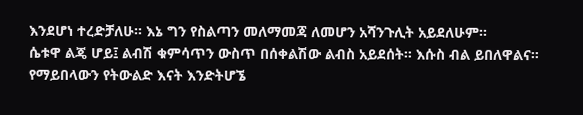እንደሆነ ተረድቻለሁ። እኔ ግን የስልጣን መለማመጃ ለመሆን አሻንጉሊት አይደለሁም።
ሴቱዋ ልጄ ሆይ፤ ልብሽ ቁምሳጥን ውስጥ በሰቀልሽው ልብስ አይደሰት። እሱስ ብል ይበለዋልና። የማይበላውን የትውልድ እናት እንድትሆኜ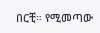በርቺ። የሚመጣው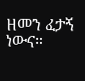ዘመን ፈታኝ ነውና።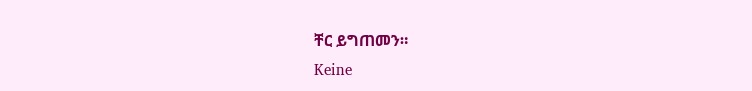ቸር ይግጠመን።
Keine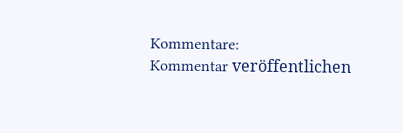Kommentare:
Kommentar veröffentlichen